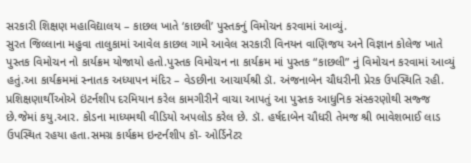સરકારી શિક્ષણ મહાવિદ્યાલય – કાછલ ખાતે ‘કાછલી’ પુસ્તકનું વિમોચન કરવામાં આવ્યું.
સુરત જિલ્લાના મહુવા તાલુકામાં આવેલ કાછલ ગામે આવેલ સરકારી વિનયન વાણિજય અને વિજ્ઞાન કોલેજ ખાતે પુસ્તક વિમોચન નો કાર્યક્રમ યોજાયો હતો.પુસ્તક વિમોચન ના કાર્યક્રમ માં પુસ્તક “કાછલી” નું વિમોચન કરવામાં આવ્યું હતું.આ કાર્યક્રમમાં સ્નાતક અધ્યાપન મંદિર – વેડછીના આચાર્યશ્રી ડૉ. અંજનાબેન ચૌધરીની પ્રેરક ઉપસ્થિતિ રહી.
પ્રશિક્ષણાર્થીઓએ ઇંટર્નશીપ દરમિયાન કરેલ કામગીરીને વાચા આપતું આ પુસ્તક આધુનિક સંસ્કરણોથી સજ્જ છે.જેમાં કયુ.આર. કોડના માધ્યમથી વીડિયો અપલોડ કરેલ છે. ડૉ. હર્ષદાબેન ચૌધરી તેમજ શ્રી ભાવેશભાઈ લાડ ઉપસ્થિત રહયા હતા.સમગ્ર કાર્યક્રમ ઇન્ટર્નશીપ કૉ- ઓર્ડિનેટર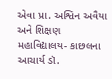એવા પ્રા. અશ્વિન અવૈયા અને શિક્ષણ મહાવિદ્યાલય- કાછલના આચાર્ય ડૉ.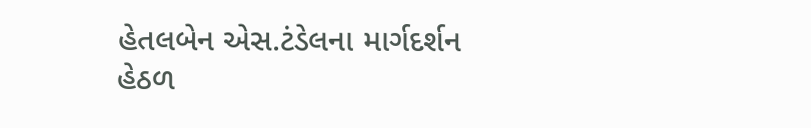હેતલબેન એસ.ટંડેલના માર્ગદર્શન હેઠળ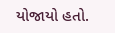યોજાયો હતો.